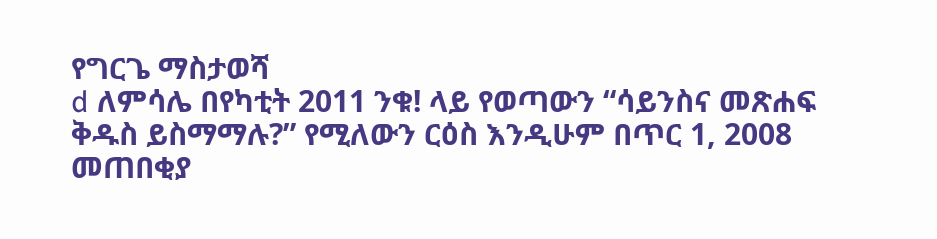የግርጌ ማስታወሻ
d ለምሳሌ በየካቲት 2011 ንቁ! ላይ የወጣውን “ሳይንስና መጽሐፍ ቅዱስ ይስማማሉ?” የሚለውን ርዕስ እንዲሁም በጥር 1, 2008 መጠበቂያ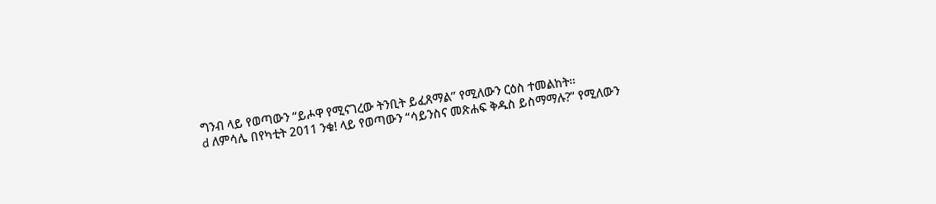ግንብ ላይ የወጣውን “ይሖዋ የሚናገረው ትንቢት ይፈጸማል” የሚለውን ርዕስ ተመልከት።
d ለምሳሌ በየካቲት 2011 ንቁ! ላይ የወጣውን “ሳይንስና መጽሐፍ ቅዱስ ይስማማሉ?” የሚለውን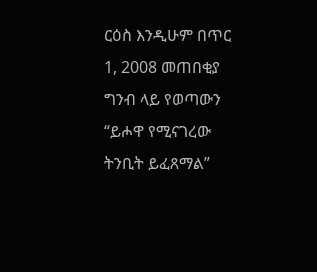ርዕስ እንዲሁም በጥር 1, 2008 መጠበቂያ ግንብ ላይ የወጣውን “ይሖዋ የሚናገረው ትንቢት ይፈጸማል”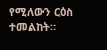የሚለውን ርዕስ ተመልከት።